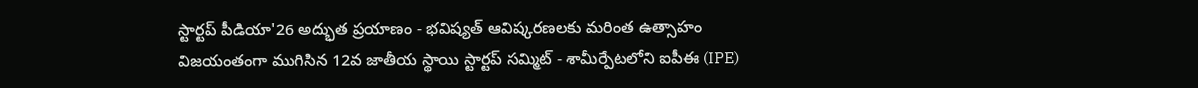స్టార్టప్ పీడియా'26 అద్భుత ప్రయాణం - భవిష్యత్ ఆవిష్కరణలకు మరింత ఉత్సాహం
విజయంతంగా ముగిసిన 12వ జాతీయ స్థాయి స్టార్టప్ సమ్మిట్ - శామీర్పేటలోని ఐపీఈ (IPE)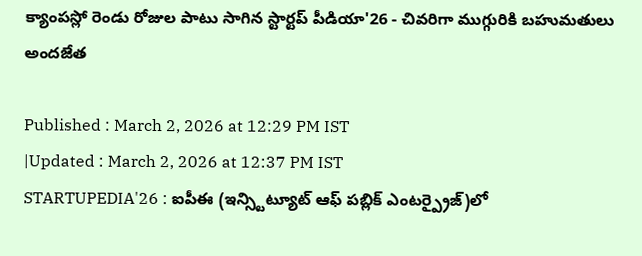క్యాంపస్లో రెండు రోజుల పాటు సాగిన స్టార్టప్ పీడియా'26 - చివరిగా ముగ్గురికి బహుమతులు అందజేత

Published : March 2, 2026 at 12:29 PM IST
|Updated : March 2, 2026 at 12:37 PM IST
STARTUPEDIA'26 : ఐపీఈ (ఇన్స్టిట్యూట్ ఆఫ్ పబ్లిక్ ఎంటర్ప్రైజ్)లో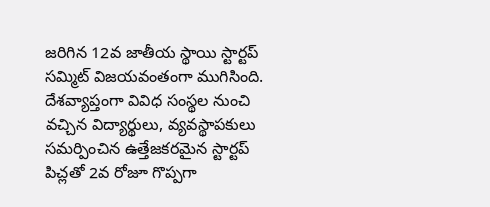జరిగిన 12వ జాతీయ స్థాయి స్టార్టప్ సమ్మిట్ విజయవంతంగా ముగిసింది. దేశవ్యాప్తంగా వివిధ సంస్థల నుంచి వచ్చిన విద్యార్థులు, వ్యవస్థాపకులు సమర్పించిన ఉత్తేజకరమైన స్టార్టప్ పిచ్లతో 2వ రోజూ గొప్పగా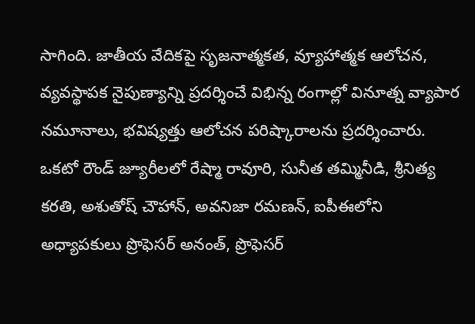సాగింది. జాతీయ వేదికపై సృజనాత్మకత, వ్యూహాత్మక ఆలోచన, వ్యవస్థాపక నైపుణ్యాన్ని ప్రదర్శించే విభిన్న రంగాల్లో వినూత్న వ్యాపార నమూనాలు, భవిష్యత్తు ఆలోచన పరిష్కారాలను ప్రదర్శించారు.
ఒకటో రౌండ్ జ్యూరీలలో రేష్మా రావూరి, సునీత తమ్మినీడి, శ్రీనిత్య కరతి, అశుతోష్ చౌహాన్, అవనిజా రమణన్, ఐపీఈలోని అధ్యాపకులు ప్రొఫెసర్ అనంత్, ప్రొఫెసర్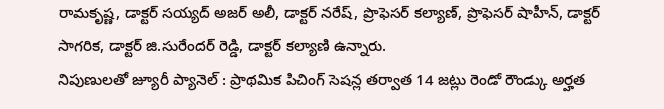రామకృష్ణ, డాక్టర్ సయ్యద్ అజర్ అలీ, డాక్టర్ నరేష్, ప్రొఫెసర్ కల్యాణ్, ప్రొఫెసర్ షాహీన్, డాక్టర్ సాగరిక, డాక్టర్ జి.సురేందర్ రెడ్డి, డాక్టర్ కల్యాణి ఉన్నారు.
నిపుణులతో జ్యూరీ ప్యానెల్ : ప్రాథమిక పిచింగ్ సెషన్ల తర్వాత 14 జట్లు రెండో రౌండ్కు అర్హత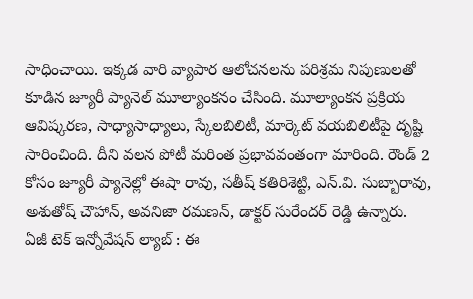సాధించాయి. ఇక్కడ వారి వ్యాపార ఆలోచనలను పరిశ్రమ నిపుణులతో కూడిన జ్యూరీ ప్యానెల్ మూల్యాంకనం చేసింది. మూల్యాంకన ప్రక్రియ ఆవిష్కరణ, సాధ్యాసాధ్యాలు, స్కేలబిలిటీ, మార్కెట్ వయబిలిటీపై దృష్టి సారించింది. దీని వలన పోటీ మరింత ప్రభావవంతంగా మారింది. రౌండ్ 2 కోసం జ్యూరీ ప్యానెల్లో ఈషా రావు, సతీష్ కతిరిశెట్టి, ఎన్.వి. సుబ్బారావు, అశుతోష్ చౌహాన్, అవనిజా రమణన్, డాక్టర్ సురేందర్ రెడ్డి ఉన్నారు.
ఏజీ టెక్ ఇన్నోవేషన్ ల్యాబ్ : ఈ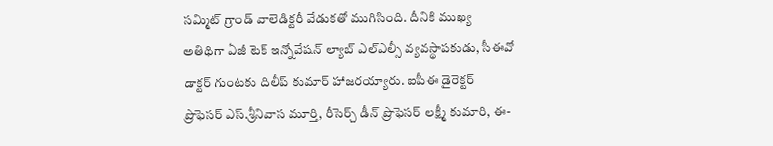సమ్మిట్ గ్రాండ్ వాలెడిక్టరీ వేడుకతో ముగిసింది. దీనికి ముఖ్య అతిథిగా ఏజీ టెక్ ఇన్నోవేషన్ ల్యాబ్ ఎల్ఎల్సీ వ్యవస్థాపకుడు, సీఈవో డాక్టర్ గుంటకు దిలీప్ కుమార్ హాజరయ్యారు. ఐపీఈ డైరెక్టర్ ప్రొఫెసర్ ఎస్.శ్రీనివాస మూర్తి, రీసెర్చ్ డీన్ ప్రొఫెసర్ లక్ష్మీ కుమారి, ఈ-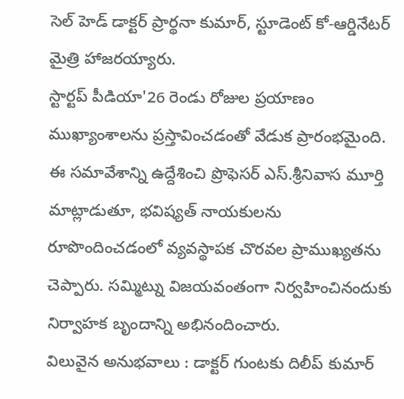సెల్ హెడ్ డాక్టర్ ప్రార్థనా కుమార్, స్టూడెంట్ కో-ఆర్డినేటర్ మైత్రి హాజరయ్యారు.
స్టార్టప్ పీడియా'26 రెండు రోజుల ప్రయాణం ముఖ్యాంశాలను ప్రస్తావించడంతో వేడుక ప్రారంభమైంది. ఈ సమావేశాన్ని ఉద్దేశించి ప్రొఫెసర్ ఎస్.శ్రీనివాస మూర్తి మాట్లాడుతూ, భవిష్యత్ నాయకులను రూపొందించడంలో వ్యవస్థాపక చొరవల ప్రాముఖ్యతను చెప్పారు. సమ్మిట్ను విజయవంతంగా నిర్వహించినందుకు నిర్వాహక బృందాన్ని అభినందించారు.
విలువైన అనుభవాలు : డాక్టర్ గుంటకు దిలీప్ కుమార్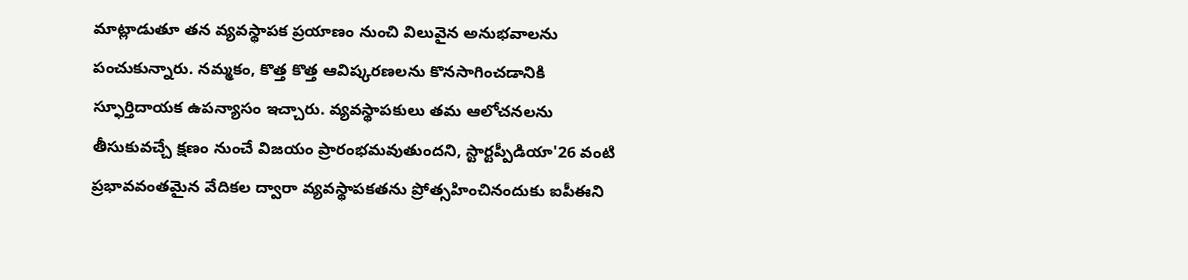మాట్లాడుతూ తన వ్యవస్థాపక ప్రయాణం నుంచి విలువైన అనుభవాలను పంచుకున్నారు. నమ్మకం, కొత్త కొత్త ఆవిష్కరణలను కొనసాగించడానికి స్ఫూర్తిదాయక ఉపన్యాసం ఇచ్చారు. వ్యవస్థాపకులు తమ ఆలోచనలను తీసుకువచ్చే క్షణం నుంచే విజయం ప్రారంభమవుతుందని, స్టార్టప్పీడియా'26 వంటి ప్రభావవంతమైన వేదికల ద్వారా వ్యవస్థాపకతను ప్రోత్సహించినందుకు ఐపీఈని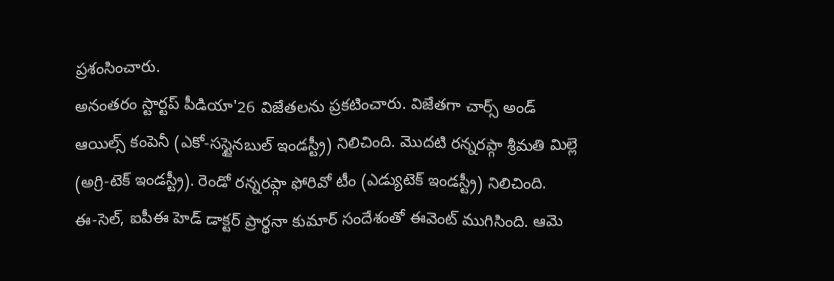ప్రశంసించారు.
అనంతరం స్టార్టప్ పీడియా'26 విజేతలను ప్రకటించారు. విజేతగా చార్స్ అండ్ ఆయిల్స్ కంపెనీ (ఎకో-సస్టైనబుల్ ఇండస్ట్రీ) నిలిచింది. మొదటి రన్నరప్గా శ్రీమతి మిల్లె (అగ్రి-టెక్ ఇండస్ట్రీ). రెండో రన్నరప్గా ఫోరివో టీం (ఎడ్యుటెక్ ఇండస్ట్రీ) నిలిచింది.
ఈ-సెల్, ఐపీఈ హెడ్ డాక్టర్ ప్రార్థనా కుమార్ సందేశంతో ఈవెంట్ ముగిసింది. ఆమె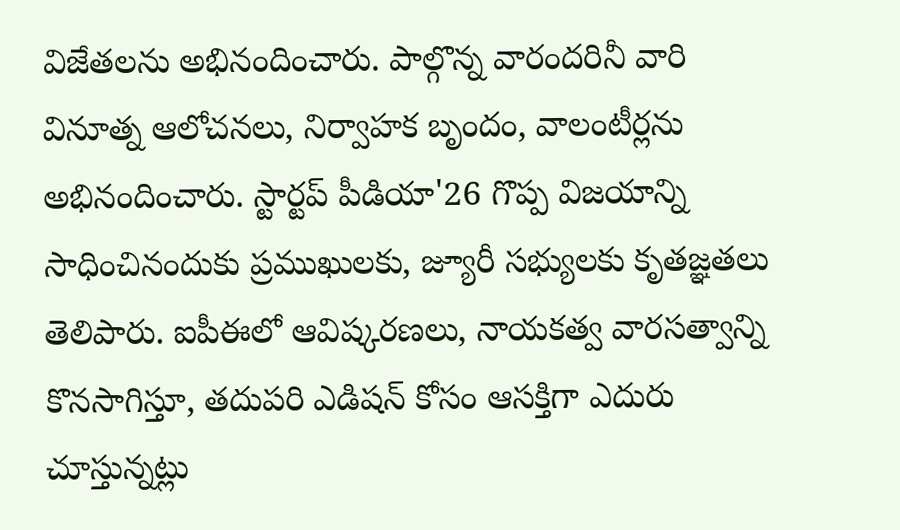విజేతలను అభినందించారు. పాల్గొన్న వారందరినీ వారి వినూత్న ఆలోచనలు, నిర్వాహక బృందం, వాలంటీర్లను అభినందించారు. స్టార్టప్ పీడియా'26 గొప్ప విజయాన్ని సాధించినందుకు ప్రముఖులకు, జ్యూరీ సభ్యులకు కృతజ్ఞతలు తెలిపారు. ఐపీఈలో ఆవిష్కరణలు, నాయకత్వ వారసత్వాన్ని కొనసాగిస్తూ, తదుపరి ఎడిషన్ కోసం ఆసక్తిగా ఎదురు చూస్తున్నట్లు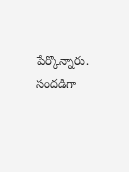పేర్కొన్నారు.
సందడిగా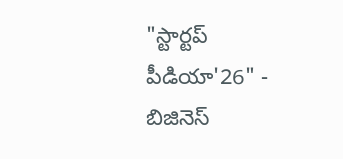"స్టార్టప్ పీడియా'26" - బిజినెస్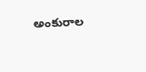అంకురాల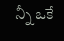న్నీ ఒకే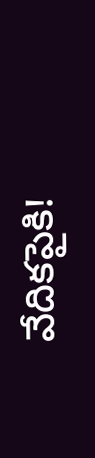వేదికపైకి!